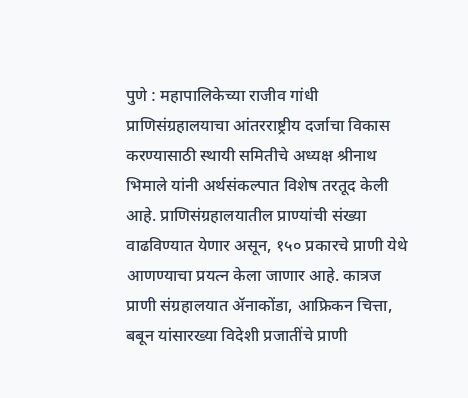पुणे : महापालिकेच्या राजीव गांधी प्राणिसंग्रहालयाचा आंतरराष्ट्रीय दर्जाचा विकास करण्यासाठी स्थायी समितीचे अध्यक्ष श्रीनाथ भिमाले यांनी अर्थसंकल्पात विशेष तरतूद केली आहे. प्राणिसंग्रहालयातील प्राण्यांची संख्या वाढविण्यात येणार असून, १५० प्रकारचे प्राणी येथे आणण्याचा प्रयत्न केला जाणार आहे. कात्रज प्राणी संग्रहालयात ॲनाकोंडा, आफ्रिकन चित्ता, बबून यांसारख्या विदेशी प्रजातींचे प्राणी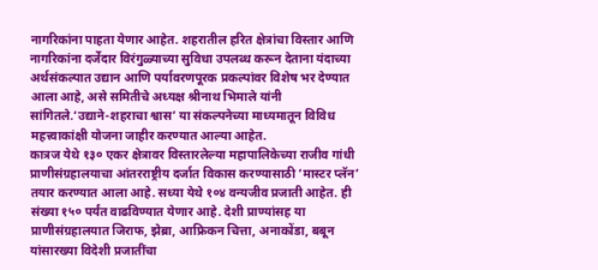नागरिकांना पाहता येणार आहेत. शहरातील हरित क्षेत्रांचा विस्तार आणि नागरिकांना दर्जेदार विरंगुळ्याच्या सुविधा उपलब्ध करून देताना यंदाच्या अर्थसंकल्पात उद्यान आणि पर्यावरणपूरक प्रकल्पांवर विशेष भर देण्यात आला आहे, असे समितीचे अध्यक्ष श्रीनाथ भिमाले यांनी सांगितले.‘उद्याने-शहराचा श्वास’ या संकल्पनेच्या माध्यमातून विविध महत्त्वाकांक्षी योजना जाहीर करण्यात आल्या आहेत.
कात्रज येथे १३० एकर क्षेत्रावर विस्तारलेल्या महापालिकेच्या राजीव गांधी प्राणीसंग्रहालयाचा आंतरराष्ट्रीय दर्जात विकास करण्यासाठी ‘मास्टर प्लॅन’ तयार करण्यात आला आहे. सध्या येथे १०४ वन्यजीव प्रजाती आहेत. ही संख्या १५० पर्यंत वाढविण्यात येणार आहे. देशी प्राण्यांसह या प्राणीसंग्रहालयात जिराफ, झेब्रा, आफ्रिकन चित्ता, अनाकोंडा, बबून यांसारख्या विदेशी प्रजातींचा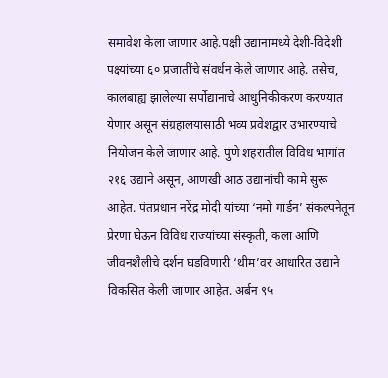समावेश केला जाणार आहे.पक्षी उद्यानामध्ये देशी-विदेशी पक्ष्यांच्या ६० प्रजातींचे संवर्धन केले जाणार आहे. तसेच, कालबाह्य झालेल्या सर्पोद्यानाचे आधुनिकीकरण करण्यात येणार असून संग्रहालयासाठी भव्य प्रवेशद्वार उभारण्याचे नियोजन केले जाणार आहे. पुणे शहरातील विविध भागांत २१६ उद्याने असून, आणखी आठ उद्यानांची कामे सुरू आहेत. पंतप्रधान नरेंद्र मोदी यांच्या ‘नमो गार्डन’ संकल्पनेतून प्रेरणा घेऊन विविध राज्यांच्या संस्कृती, कला आणि जीवनशैलीचे दर्शन घडविणारी ‘थीम’वर आधारित उद्याने विकसित केली जाणार आहेत. अर्बन ९५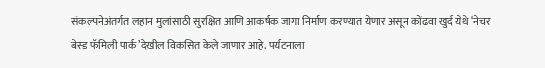संकल्पनेअंतर्गत लहान मुलांसाठी सुरक्षित आणि आकर्षक जागा निर्माण करण्यात येणार असून कोंढवा खुर्द येथे ‘नेचर बेस्ड फॅमिली पार्क’देखील विकसित केले जाणार आहे. पर्यटनाला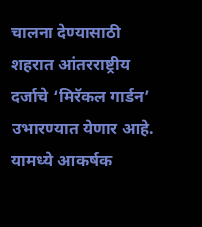चालना देण्यासाठी शहरात आंतरराष्ट्रीय दर्जाचे ‘मिरॅकल गार्डन’ उभारण्यात येणार आहे. यामध्ये आकर्षक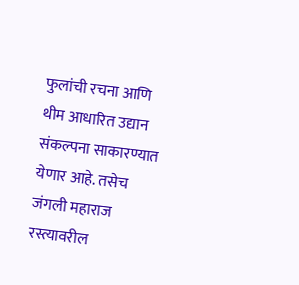फुलांची रचना आणि थीम आधारित उद्यान संकल्पना साकारण्यात येणार आहे. तसेच जंगली महाराज रस्त्यावरील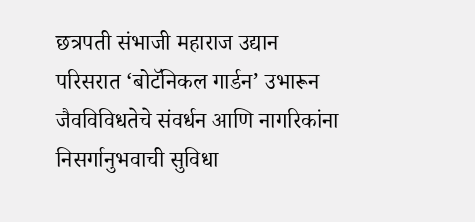छत्रपती संभाजी महाराज उद्यान परिसरात ‘बोटॅनिकल गार्डन’ उभारून जैवविविधतेचे संवर्धन आणि नागरिकांना निसर्गानुभवाची सुविधा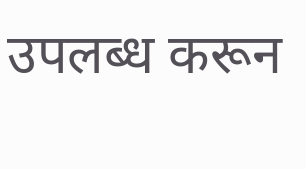उपलब्ध करून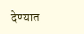देण्यात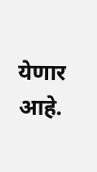येणार आहे.